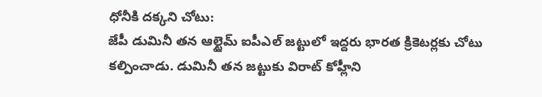ధోనీకి దక్కని చోటు:
జేపీ డుమినీ తన ఆల్టైమ్ ఐపీఎల్ జట్టులో ఇద్దరు భారత క్రికెటర్లకు చోటు కల్పించాడు. డుమినీ తన జట్టుకు విరాట్ కోహ్లీని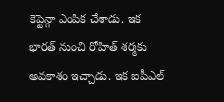కెప్టెన్గా ఎంపిక చేశాడు. ఇక భారత్ నుంచి రోహిత్ శర్మకు అవకాశం ఇచ్చాడు. ఇక ఐపీఎల్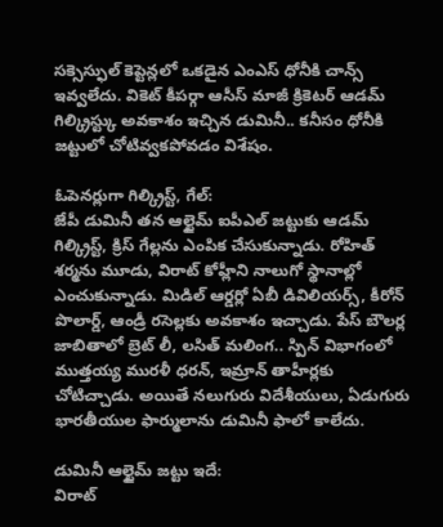సక్సెస్ఫుల్ కెప్టెన్లలో ఒకడైన ఎంఎస్ ధోనీకి చాన్స్ ఇవ్వలేదు. వికెట్ కీపర్గా ఆసీస్ మాజీ క్రికెటర్ ఆడమ్ గిల్క్రిస్ట్కు అవకాశం ఇచ్చిన డుమినీ.. కనీసం ధోనీకి జట్టులో చోటివ్వకపోవడం విశేషం.

ఓపెనర్లుగా గిల్క్రిస్ట్, గేల్:
జేపీ డుమినీ తన ఆల్టైమ్ ఐపీఎల్ జట్టుకు ఆడమ్ గిల్క్రిస్ట్, క్రిస్ గేల్లను ఎంపిక చేసుకున్నాడు. రోహిత్ శర్మను మూడు, విరాట్ కోహ్లీని నాలుగో స్థానాల్లో ఎంచుకున్నాడు. మిడిల్ ఆర్డర్లో ఏబీ డివిలియర్స్, కీరోన్ పొలార్డ్, ఆండ్రీ రసెల్లకు అవకాశం ఇచ్చాడు. పేస్ బౌలర్ల జాబితాలో బ్రెట్ లీ, లసిత్ మలింగ.. స్పిన్ విభాగంలో ముత్తయ్య మురళీ ధరన్, ఇమ్రాన్ తాహీర్లకు చోటిచ్చాడు. అయితే నలుగురు విదేశీయులు, ఏడుగురు భారతీయుల ఫార్ములాను డుమినీ ఫాలో కాలేదు.

డుమినీ ఆల్టైమ్ జట్టు ఇదే:
విరాట్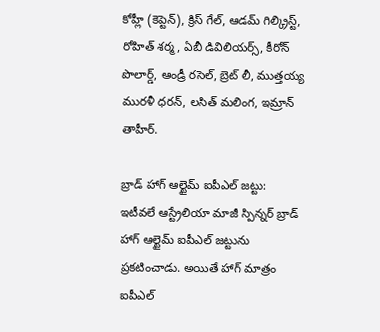కోహ్లీ (కెప్టెన్), క్రిస్ గేల్, ఆడమ్ గిల్క్రిస్ట్, రోహిత్ శర్మ, ఏబీ డివిలియర్స్, కీరోన్ పొలార్డ్, ఆండ్రీ రసెల్, బ్రెట్ లీ, ముత్తయ్య మురళీ ధరన్, లసిత్ మలింగ, ఇమ్రాన్ తాహీర్.

బ్రాడ్ హాగ్ ఆల్టైమ్ ఐపీఎల్ జట్టు:
ఇటీవలే ఆస్ట్రేలియా మాజీ స్పిన్నర్ బ్రాడ్ హాగ్ ఆల్టైమ్ ఐపీఎల్ జట్టును ప్రకటించాడు. అయితే హాగ్ మాత్రం ఐపీఎల్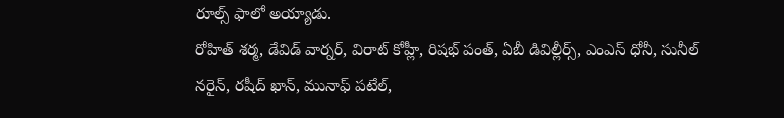రూల్స్ ఫాలో అయ్యాడు.
రోహిత్ శర్మ, డేవిడ్ వార్నర్, విరాట్ కోహ్లీ, రిషభ్ పంత్, ఏబీ డివిల్లీర్స్, ఎంఎస్ ధోనీ, సునీల్ నరైన్, రషీద్ ఖాన్, మునాఫ్ పటేల్,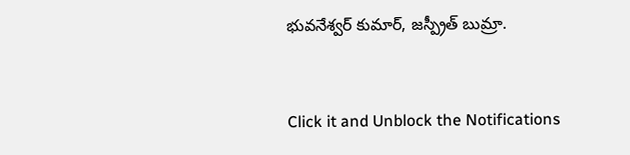భువనేశ్వర్ కుమార్, జస్ప్రీత్ బుమ్రా.


Click it and Unblock the Notifications